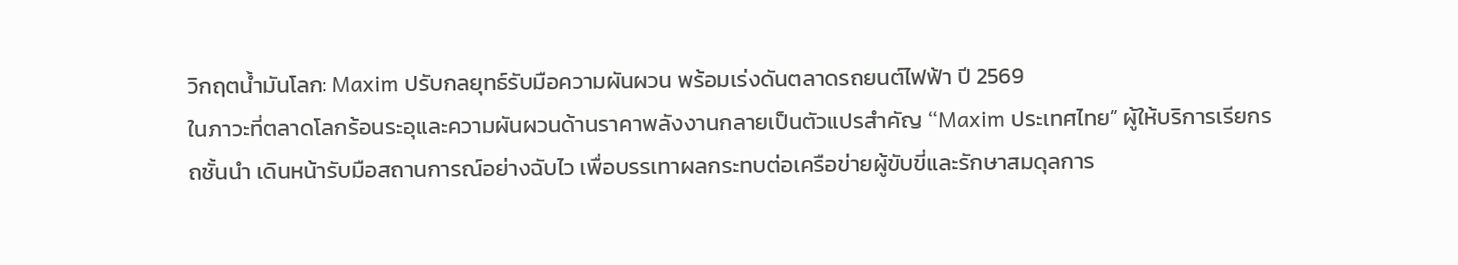วิกฤตน้ำมันโลก: Maxim ปรับกลยุทธ์รับมือความผันผวน พร้อมเร่งดันตลาดรถยนต์ไฟฟ้า ปี 2569
ในภาวะที่ตลาดโลกร้อนระอุและความผันผวนด้านราคาพลังงานกลายเป็นตัวแปรสำคัญ “Maxim ประเทศไทย” ผู้ให้บริการเรียกรถชั้นนำ เดินหน้ารับมือสถานการณ์อย่างฉับไว เพื่อบรรเทาผลกระทบต่อเครือข่ายผู้ขับขี่และรักษาสมดุลการ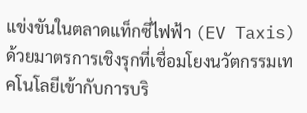แข่งขันในตลาดแท็กซี่ไฟฟ้า (EV Taxis) ด้วยมาตรการเชิงรุกที่เชื่อมโยงนวัตกรรมเทคโนโลยีเข้ากับการบริ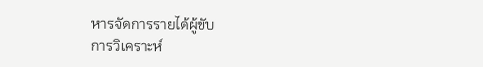หารจัดการรายได้ผู้ขับ
การวิเคราะห์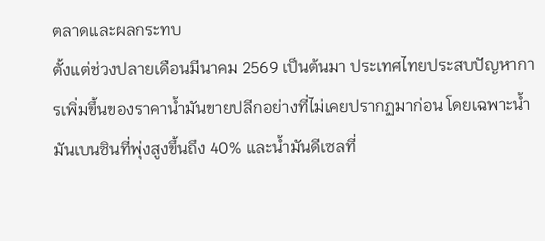ตลาดและผลกระทบ
ตั้งแต่ช่วงปลายเดือนมีนาคม 2569 เป็นต้นมา ประเทศไทยประสบปัญหาการเพิ่มขึ้นของราคาน้ำมันขายปลีกอย่างที่ไม่เคยปรากฏมาก่อน โดยเฉพาะน้ำมันเบนซินที่พุ่งสูงขึ้นถึง 40% และน้ำมันดีเซลที่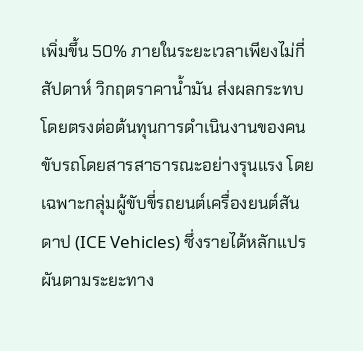เพิ่มขึ้น 50% ภายในระยะเวลาเพียงไม่กี่สัปดาห์ วิกฤตราคาน้ำมัน ส่งผลกระทบโดยตรงต่อต้นทุนการดำเนินงานของคนขับรถโดยสารสาธารณะอย่างรุนแรง โดยเฉพาะกลุ่มผู้ขับขี่รถยนต์เครื่องยนต์สันดาป (ICE Vehicles) ซึ่งรายได้หลักแปรผันตามระยะทาง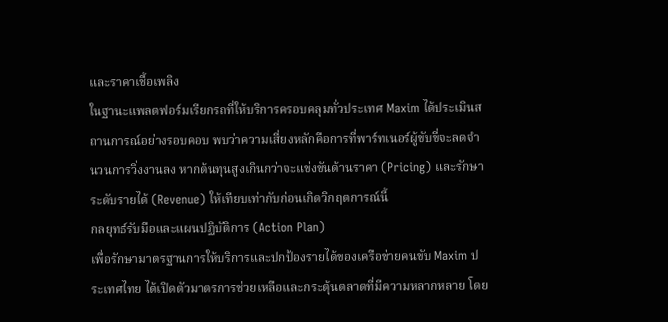และราคาเชื้อเพลิง
ในฐานะแพลตฟอร์มเรียกรถที่ให้บริการครอบคลุมทั่วประเทศ Maxim ได้ประเมินสถานการณ์อย่างรอบคอบ พบว่าความเสี่ยงหลักคือการที่พาร์ทเนอร์ผู้ขับขี่จะลดจำนวนการวิ่งงานลง หากต้นทุนสูงเกินกว่าจะแข่งขันด้านราคา (Pricing) และรักษาระดับรายได้ (Revenue) ให้เทียบเท่ากับก่อนเกิดวิกฤตการณ์นี้
กลยุทธ์รับมือและแผนปฏิบัติการ (Action Plan)
เพื่อรักษามาตรฐานการให้บริการและปกป้องรายได้ของเครือข่ายคนขับ Maxim ประเทศไทย ได้เปิดตัวมาตรการช่วยเหลือและกระตุ้นตลาดที่มีความหลากหลาย โดย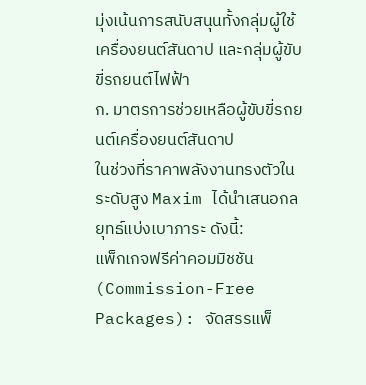มุ่งเน้นการสนับสนุนทั้งกลุ่มผู้ใช้เครื่องยนต์สันดาป และกลุ่มผู้ขับขี่รถยนต์ไฟฟ้า
ก. มาตรการช่วยเหลือผู้ขับขี่รถยนต์เครื่องยนต์สันดาป
ในช่วงที่ราคาพลังงานทรงตัวในระดับสูง Maxim ได้นำเสนอกลยุทธ์แบ่งเบาภาระ ดังนี้:
แพ็กเกจฟรีค่าคอมมิชชัน (Commission-Free Packages): จัดสรรแพ็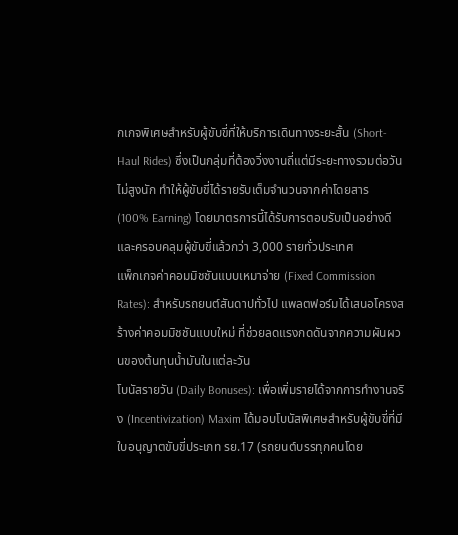กเกจพิเศษสำหรับผู้ขับขี่ที่ให้บริการเดินทางระยะสั้น (Short-Haul Rides) ซึ่งเป็นกลุ่มที่ต้องวิ่งงานถี่แต่มีระยะทางรวมต่อวันไม่สูงนัก ทำให้ผู้ขับขี่ได้รายรับเต็มจำนวนจากค่าโดยสาร (100% Earning) โดยมาตรการนี้ได้รับการตอบรับเป็นอย่างดีและครอบคลุมผู้ขับขี่แล้วกว่า 3,000 รายทั่วประเทศ
แพ็กเกจค่าคอมมิชชันแบบเหมาจ่าย (Fixed Commission Rates): สำหรับรถยนต์สันดาปทั่วไป แพลตฟอร์มได้เสนอโครงสร้างค่าคอมมิชชันแบบใหม่ ที่ช่วยลดแรงกดดันจากความผันผวนของต้นทุนน้ำมันในแต่ละวัน
โบนัสรายวัน (Daily Bonuses): เพื่อเพิ่มรายได้จากการทำงานจริง (Incentivization) Maxim ได้มอบโบนัสพิเศษสำหรับผู้ขับขี่ที่มีใบอนุญาตขับขี่ประเภท รย.17 (รถยนต์บรรทุกคนโดย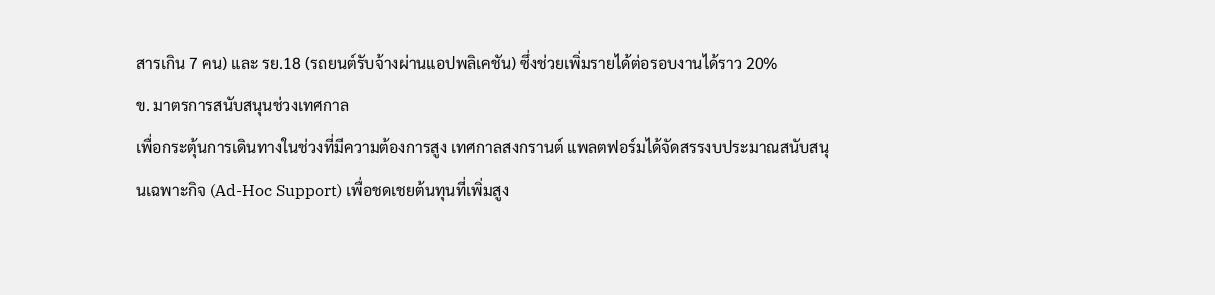สารเกิน 7 คน) และ รย.18 (รถยนต์รับจ้างผ่านแอปพลิเคชัน) ซึ่งช่วยเพิ่มรายได้ต่อรอบงานได้ราว 20%
ข. มาตรการสนับสนุนช่วงเทศกาล
เพื่อกระตุ้นการเดินทางในช่วงที่มีความต้องการสูง เทศกาลสงกรานต์ แพลตฟอร์มได้จัดสรรงบประมาณสนับสนุนเฉพาะกิจ (Ad-Hoc Support) เพื่อชดเชยต้นทุนที่เพิ่มสูง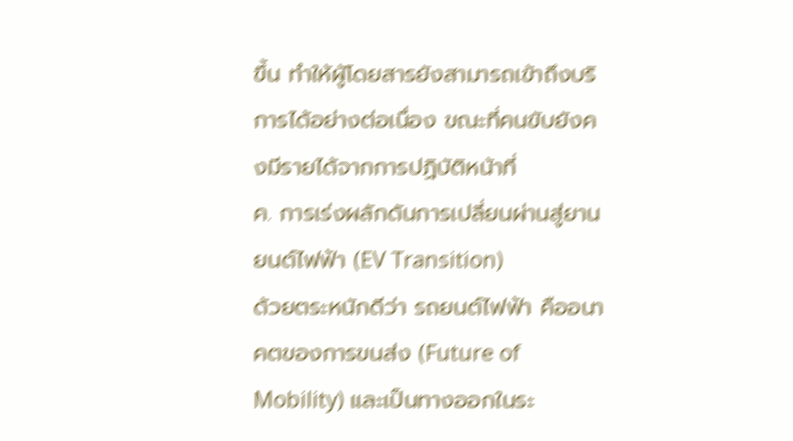ขึ้น ทำให้ผู้โดยสารยังสามารถเข้าถึงบริการได้อย่างต่อเนื่อง ขณะที่คนขับยังคงมีรายได้จากการปฏิบัติหน้าที่
ค. การเร่งผลักดันการเปลี่ยนผ่านสู่ยานยนต์ไฟฟ้า (EV Transition)
ด้วยตระหนักดีว่า รถยนต์ไฟฟ้า คืออนาคตของการขนส่ง (Future of Mobility) และเป็นทางออกในระ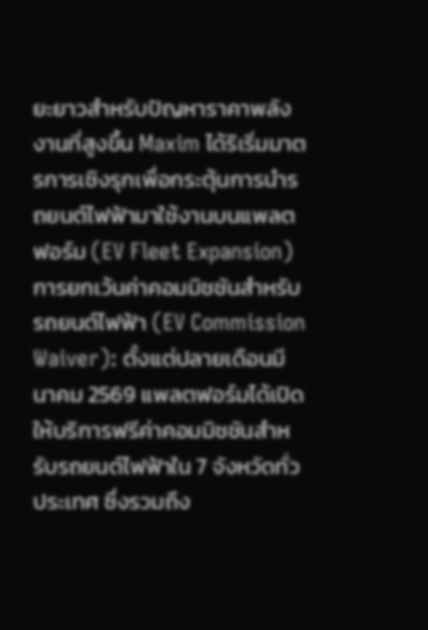ยะยาวสำหรับปัญหาราคาพลังงานที่สูงขึ้น Maxim ได้ริเริ่มมาตรการเชิงรุกเพื่อกระตุ้นการนำรถยนต์ไฟฟ้ามาใช้งานบนแพลตฟอร์ม (EV Fleet Expansion)
การยกเว้นค่าคอมมิชชันสำหรับรถยนต์ไฟฟ้า (EV Commission Waiver): ตั้งแต่ปลายเดือนมีนาคม 2569 แพลตฟอร์มได้เปิดให้บริการฟรีค่าคอมมิชชันสำหรับรถยนต์ไฟฟ้าใน 7 จังหวัดทั่วประเทศ ซึ่งรวมถึง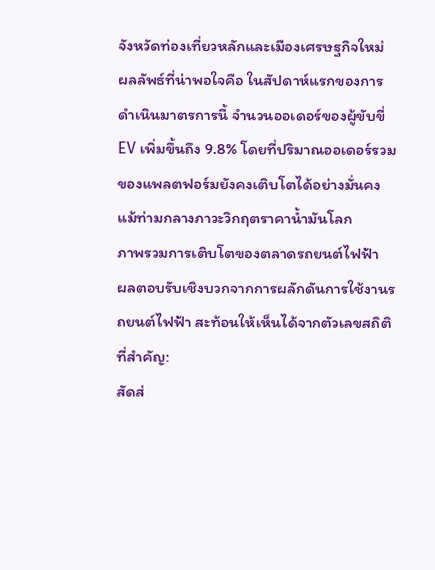จังหวัดท่องเที่ยวหลักและเมืองเศรษฐกิจใหม่ ผลลัพธ์ที่น่าพอใจคือ ในสัปดาห์แรกของการดำเนินมาตรการนี้ จำนวนออเดอร์ของผู้ขับขี่ EV เพิ่มขึ้นถึง 9.8% โดยที่ปริมาณออเดอร์รวมของแพลตฟอร์มยังคงเติบโตได้อย่างมั่นคง แม้ท่ามกลางภาวะวิกฤตราคาน้ำมันโลก
ภาพรวมการเติบโตของตลาดรถยนต์ไฟฟ้า
ผลตอบรับเชิงบวกจากการผลักดันการใช้งานรถยนต์ไฟฟ้า สะท้อนให้เห็นได้จากตัวเลขสถิติที่สำคัญ:
สัดส่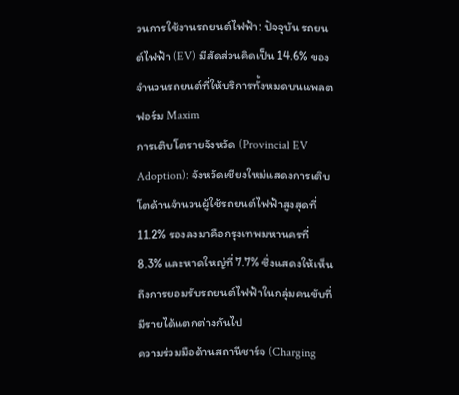วนการใช้งานรถยนต์ไฟฟ้า: ปัจจุบัน รถยนต์ไฟฟ้า (EV) มีสัดส่วนคิดเป็น 14.6% ของจำนวนรถยนต์ที่ให้บริการทั้งหมดบนแพลตฟอร์ม Maxim
การเติบโตรายจังหวัด (Provincial EV Adoption): จังหวัดเชียงใหม่แสดงการเติบโตด้านจำนวนผู้ใช้รถยนต์ไฟฟ้าสูงสุดที่ 11.2% รองลงมาคือกรุงเทพมหานครที่ 8.3% และหาดใหญ่ที่ 7.7% ซึ่งแสดงให้เห็นถึงการยอมรับรถยนต์ไฟฟ้าในกลุ่มคนขับที่มีรายได้แตกต่างกันไป
ความร่วมมือด้านสถานีชาร์จ (Charging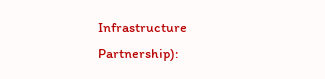Infrastructure Partnership):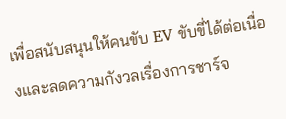เพื่อสนับสนุนให้คนขับ EV ขับขี่ได้ต่อเนื่องและลดความกังวลเรื่องการชาร์จ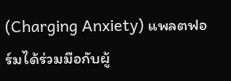(Charging Anxiety) แพลตฟอร์มได้ร่วมมือกับผู้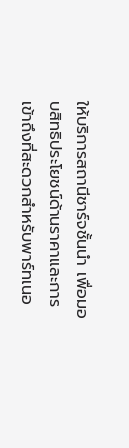ให้บริการสถานีชาร์จชั้นนำ เพื่อมอบสิทธิประโยชน์ด้านราคาและการเข้าถึงที่สะดวกสำหรับพาร์ทเนอ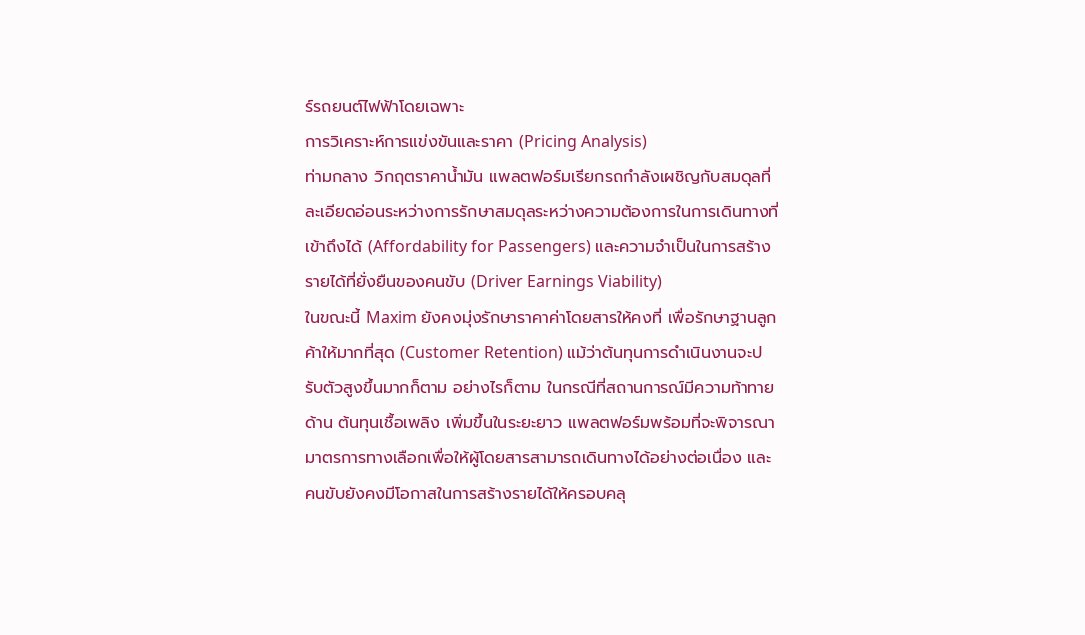ร์รถยนต์ไฟฟ้าโดยเฉพาะ
การวิเคราะห์การแข่งขันและราคา (Pricing Analysis)
ท่ามกลาง วิกฤตราคาน้ำมัน แพลตฟอร์มเรียกรถกำลังเผชิญกับสมดุลที่ละเอียดอ่อนระหว่างการรักษาสมดุลระหว่างความต้องการในการเดินทางที่เข้าถึงได้ (Affordability for Passengers) และความจำเป็นในการสร้างรายได้ที่ยั่งยืนของคนขับ (Driver Earnings Viability)
ในขณะนี้ Maxim ยังคงมุ่งรักษาราคาค่าโดยสารให้คงที่ เพื่อรักษาฐานลูกค้าให้มากที่สุด (Customer Retention) แม้ว่าต้นทุนการดำเนินงานจะปรับตัวสูงขึ้นมากก็ตาม อย่างไรก็ตาม ในกรณีที่สถานการณ์มีความท้าทายด้าน ต้นทุนเชื้อเพลิง เพิ่มขึ้นในระยะยาว แพลตฟอร์มพร้อมที่จะพิจารณามาตรการทางเลือกเพื่อให้ผู้โดยสารสามารถเดินทางได้อย่างต่อเนื่อง และคนขับยังคงมีโอกาสในการสร้างรายได้ให้ครอบคลุ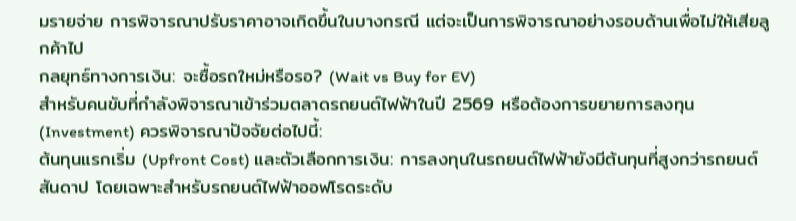มรายจ่าย การพิจารณาปรับราคาอาจเกิดขึ้นในบางกรณี แต่จะเป็นการพิจารณาอย่างรอบด้านเพื่อไม่ให้เสียลูกค้าไป
กลยุทธ์ทางการเงิน: จะซื้อรถใหม่หรือรอ? (Wait vs Buy for EV)
สำหรับคนขับที่กำลังพิจารณาเข้าร่วมตลาดรถยนต์ไฟฟ้าในปี 2569 หรือต้องการขยายการลงทุน (Investment) ควรพิจารณาปัจจัยต่อไปนี้:
ต้นทุนแรกเริ่ม (Upfront Cost) และตัวเลือกการเงิน: การลงทุนในรถยนต์ไฟฟ้ายังมีต้นทุนที่สูงกว่ารถยนต์สันดาป โดยเฉพาะสำหรับรถยนต์ไฟฟ้าออฟโรดระดับ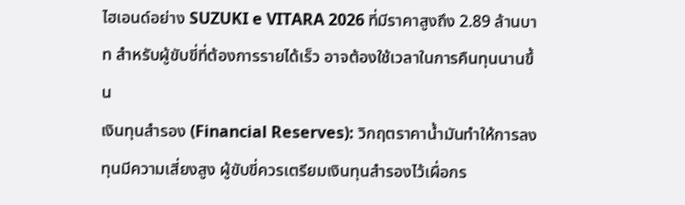ไฮเอนด์อย่าง SUZUKI e VITARA 2026 ที่มีราคาสูงถึง 2.89 ล้านบาท สำหรับผู้ขับขี่ที่ต้องการรายได้เร็ว อาจต้องใช้เวลาในการคืนทุนนานขึ้น
เงินทุนสำรอง (Financial Reserves): วิกฤตราคาน้ำมันทำให้การลงทุนมีความเสี่ยงสูง ผู้ขับขี่ควรเตรียมเงินทุนสำรองไว้เผื่อกร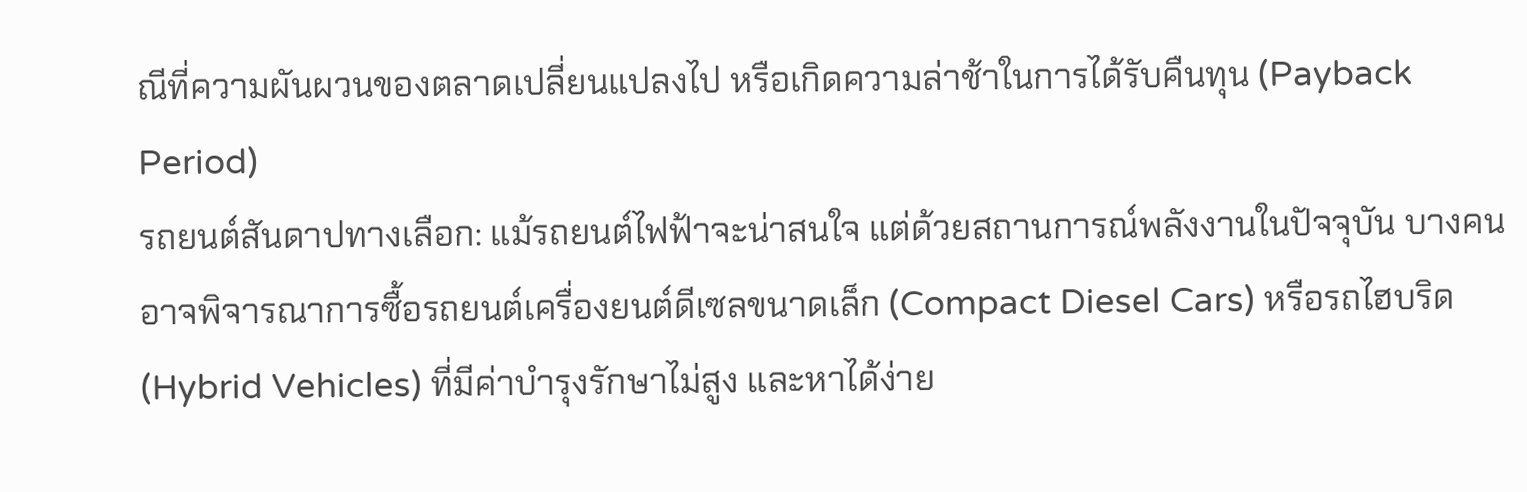ณีที่ความผันผวนของตลาดเปลี่ยนแปลงไป หรือเกิดความล่าช้าในการได้รับคืนทุน (Payback Period)
รถยนต์สันดาปทางเลือก: แม้รถยนต์ไฟฟ้าจะน่าสนใจ แต่ด้วยสถานการณ์พลังงานในปัจจุบัน บางคนอาจพิจารณาการซื้อรถยนต์เครื่องยนต์ดีเซลขนาดเล็ก (Compact Diesel Cars) หรือรถไฮบริด (Hybrid Vehicles) ที่มีค่าบำรุงรักษาไม่สูง และหาได้ง่าย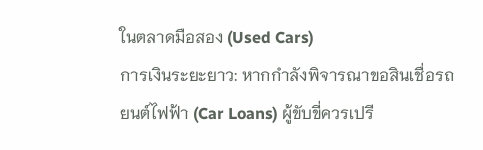ในตลาดมือสอง (Used Cars)
การเงินระยะยาว: หากกำลังพิจารณาขอสินเชื่อรถยนต์ไฟฟ้า (Car Loans) ผู้ขับขี่ควรเปรี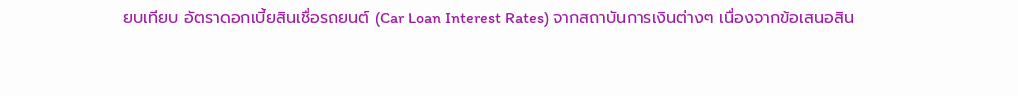ยบเทียบ อัตราดอกเบี้ยสินเชื่อรถยนต์ (Car Loan Interest Rates) จากสถาบันการเงินต่างๆ เนื่องจากข้อเสนอสิน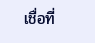เชื่อที่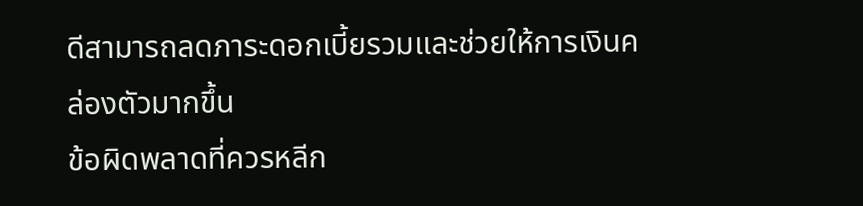ดีสามารถลดภาระดอกเบี้ยรวมและช่วยให้การเงินคล่องตัวมากขึ้น
ข้อผิดพลาดที่ควรหลีก